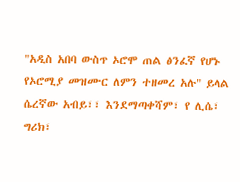"አዲስ አበባ ውስጥ ኦሮሞ ጠል ፅንፈኛ የሆኑ የኦሮሚያ መዝሙር ለምን ተዘመረ አሉ" ይላል ሴረኛው አብይ፣፣ እንደማጣቀሻም፣ የ ሊሴ፣ ግሪክ፣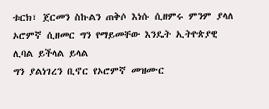ቱርክ፣ ጀርመን ስኩልን ጠቅሶ እነሱ ሲዘምሩ ምንም ያላለ ኦሮምኛ ሲዘመር ግን የማይመቸው እንዴት ኢትዮጵያዊ ሊባል ይችላል ይላል
ግን ያልነገረን ቢኖር የኦሮምኛ መዝሙር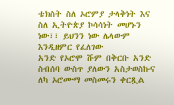ቴክስት ስለ ኦሮምያ ታላቅነት እና ስለ ኢትዮጵያ ኮሳሳነት መሆኑን ነው፣፣ ይህንን ነው ሌላውም እንዲዘምር የፈለገው
አንድ የኦሮሞ ሹም በቅርቡ አንድ ስብሰባ ውስጥ ያለውን አስታወስኩና ለካ ኦሮሙማ መስመሩን ቀርጿል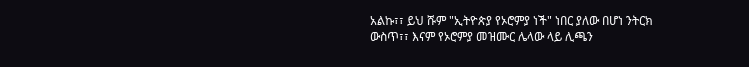አልኩ፣፣ ይህ ሹም "ኢትዮጵያ የኦሮምያ ነች" ነበር ያለው በሆነ ንትርክ ውስጥ፣፣ እናም የኦሮምያ መዝሙር ሌላው ላይ ሊጫን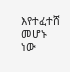እየተፈተሸ መሆኑ ነው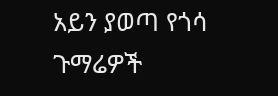አይን ያወጣ የጎሳ ጉማሬዎች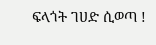ፍላጎት ገሀድ ሲወጣ !